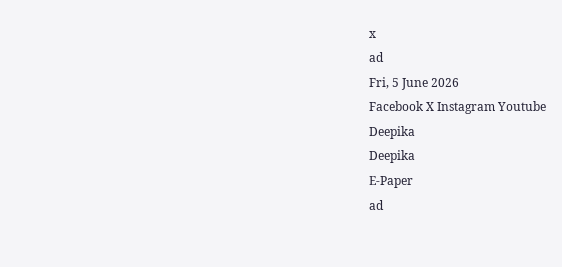x
ad
Fri, 5 June 2026
Facebook X Instagram Youtube
Deepika
Deepika
E-Paper
ad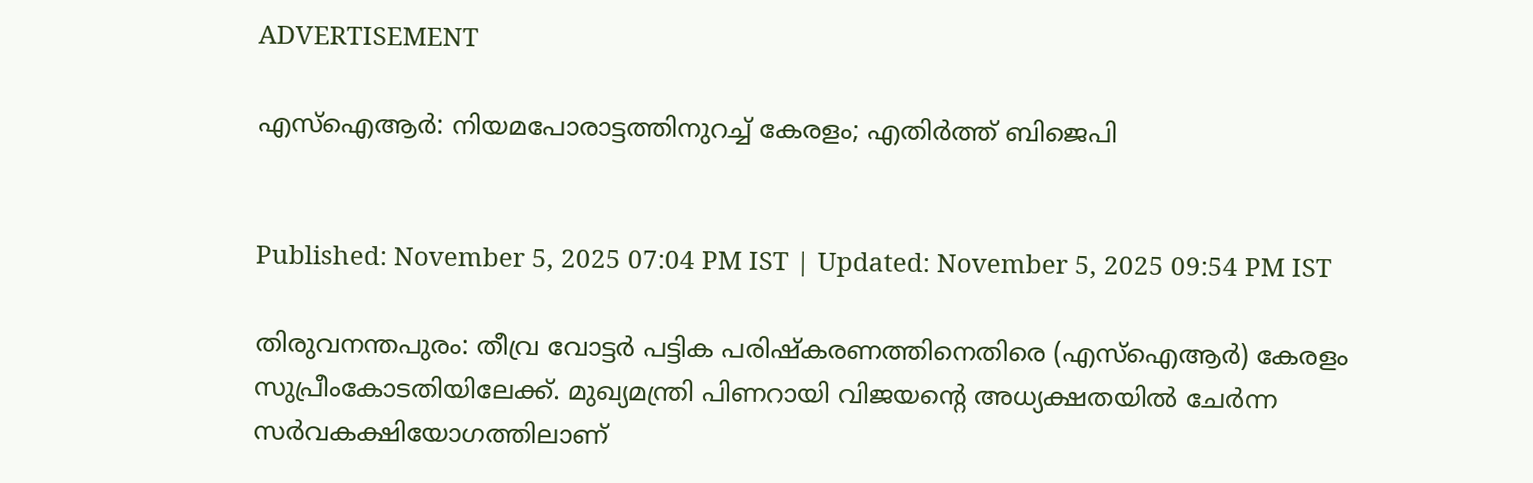ADVERTISEMENT

എസ്ഐആർ: നിയമപോരാട്ടത്തിനുറച്ച് കേരളം; എതിർത്ത് ബിജെപി


Published: November 5, 2025 07:04 PM IST | Updated: November 5, 2025 09:54 PM IST

തിരുവനന്തപുരം: തീവ്ര വോട്ടര്‍ പട്ടിക പരിഷ്കരണത്തിനെതിരെ (എസ്ഐആര്‍) കേരളം സുപ്രീംകോടതിയിലേക്ക്. മുഖ്യമന്ത്രി പിണറായി വിജയന്‍റെ അധ്യക്ഷതയിൽ ചേർന്ന സർവകക്ഷിയോഗത്തിലാണ്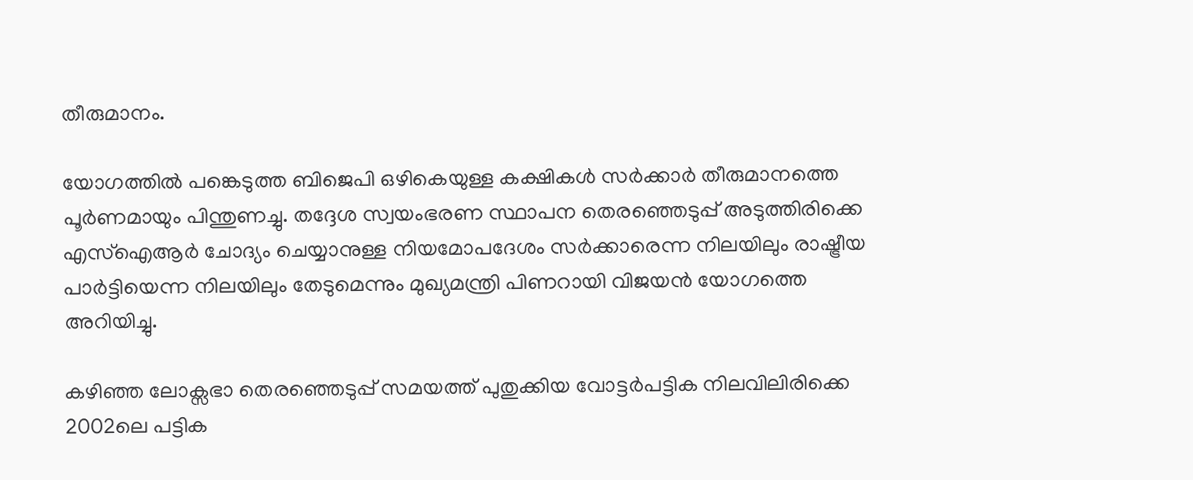തീരുമാനം.

യോഗത്തില്‍ പങ്കെടുത്ത ബിജെപി ഒഴികെയുള്ള കക്ഷികള്‍ സര്‍ക്കാര്‍ തീരുമാനത്തെ പൂര്‍ണമായും പിന്തുണച്ചു. തദ്ദേശ സ്വയംഭരണ സ്ഥാപന തെരഞ്ഞെടുപ്പ് അടുത്തിരിക്കെ എസ്ഐആര്‍ ചോദ്യം ചെയ്യാനുള്ള നിയമോപദേശം സര്‍ക്കാരെന്ന നിലയിലും രാഷ്ട്രീയ പാര്‍ട്ടിയെന്ന നിലയിലും തേടുമെന്നും മുഖ്യമന്ത്രി പിണറായി വിജയൻ യോഗത്തെ അറിയിച്ചു.

കഴിഞ്ഞ ലോക്സഭാ തെരഞ്ഞെടുപ്പ് സമയത്ത് പുതുക്കിയ വോട്ടർപട്ടിക നിലവിലിരിക്കെ 2002ലെ പട്ടിക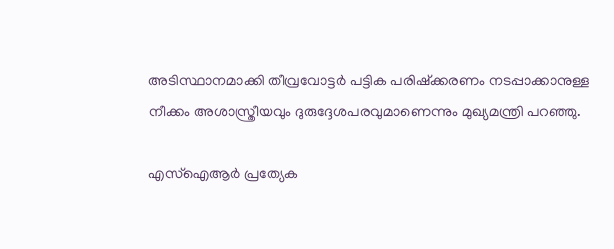അടിസ്ഥാനമാക്കി തീവ്രവോട്ടർ പട്ടിക പരിഷ്ക്കരണം നടപ്പാക്കാനുള്ള നീക്കം അശാസ്ത്രീയവും ദുരുദ്ദേശപരവുമാണെന്നും മുഖ്യമന്ത്രി പറഞ്ഞു.

എസ്ഐആര്‍ പ്രത്യേക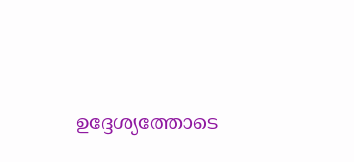ഉദ്ദേശ്യത്തോടെ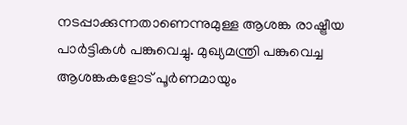നടപ്പാക്കുന്നതാണെന്നുമുള്ള ആശങ്ക രാഷ്ട്രീയ പാര്‍ട്ടികള്‍ പങ്കുവെച്ചു. മുഖ്യമന്ത്രി പങ്കുവെച്ച ആശങ്കകളോ‌ട് പൂര്‍ണമായും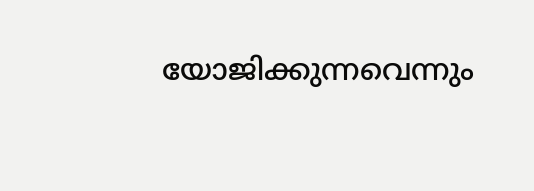യോജിക്കുന്നവെന്നും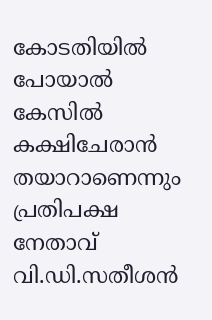കോടതിയില്‍ പോയാല്‍ കേസില്‍ കക്ഷിചേരാന്‍ തയാറാണെന്നും പ്രതിപക്ഷ നേതാവ് വി.ഡി.സതീശന്‍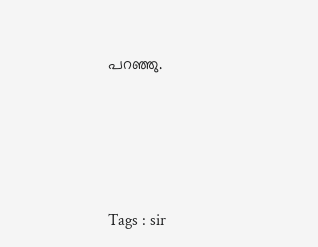പറഞ്ഞു.





Tags : sir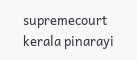supremecourt kerala pinarayi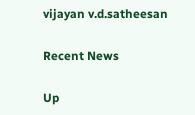vijayan v.d.satheesan

Recent News

Up